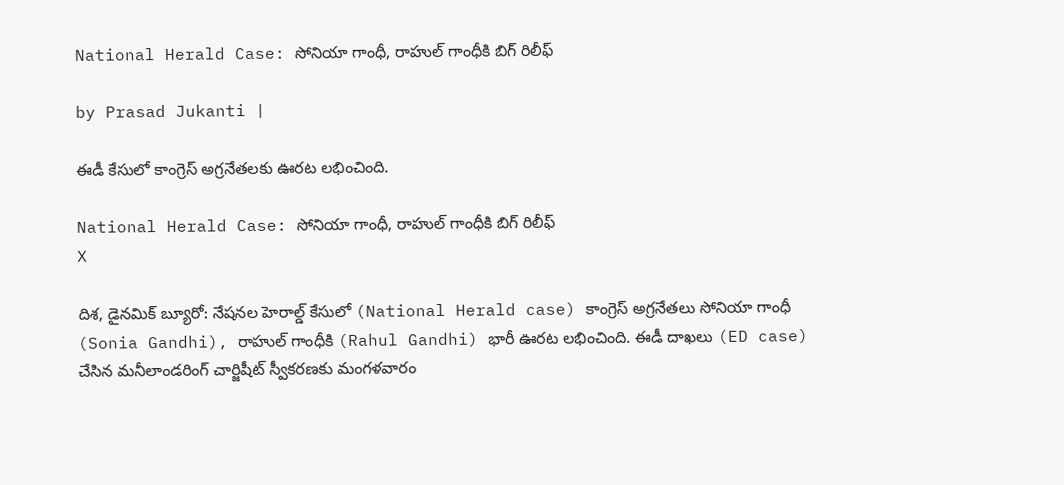National Herald Case: సోనియా గాంధీ, రాహుల్ గాంధీకి బిగ్ రిలీఫ్

by Prasad Jukanti |

ఈడీ కేసులో కాంగ్రెస్ అగ్రనేతలకు ఊరట లభించింది.

National Herald Case: సోనియా గాంధీ, రాహుల్ గాంధీకి బిగ్ రిలీఫ్
X

దిశ, డైనమిక్ బ్యూరో: నేషనల హెరాల్డ్ కేసులో (National Herald case) కాంగ్రెస్ అగ్రనేతలు సోనియా గాంధీ (Sonia Gandhi), రాహుల్ గాంధీకి (Rahul Gandhi) భారీ ఊరట లభించింది. ఈడీ దాఖలు (ED case) చేసిన మనీలాండరింగ్ చార్జిషీట్ స్వీకరణకు మంగళవారం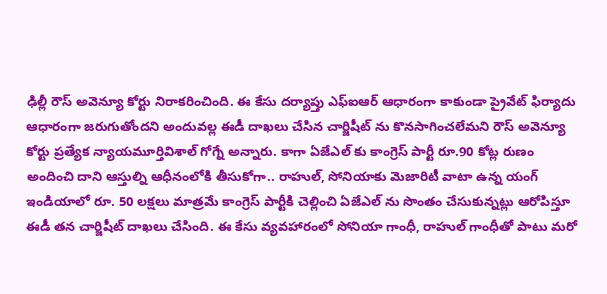ఢిల్లీ రౌస్ అవెన్యూ కోర్టు నిరాకరించింది. ఈ కేసు దర్యాప్తు ఎఫ్ఐఆర్ ఆధారంగా కాకుండా ప్రైవేట్ ఫిర్యాదు ఆధారంగా జరుగుతోందని అందువల్ల ఈడీ దాఖలు చేసిన చార్జిషీట్ ను కొనసాగించలేమని రౌస్ అవెన్యూ కోర్టు ప్రత్యేక న్యాయమూర్తివిశాల్ గోగ్నే అన్నారు. కాగా ఏజేఎల్ కు కాంగ్రెస్ పార్టీ రూ.90 కోట్ల రుణం అందించి దాని ఆస్తుల్ని ఆధీనంలోకి తీసుకోగా.. రాహుల్, సోనియాకు మెజారిటీ వాటా ఉన్న యంగ్ ఇండియాలో రూ. 50 లక్షలు మాత్రమే కాంగ్రెస్ పార్టీకి చెల్లించి ఏజేఎల్ ను సొంతం చేసుకున్నట్లు ఆరోపిస్తూ ఈడీ తన చార్జిషీట్ దాఖలు చేసింది. ఈ కేసు వ్యవహారంలో సోనియా గాంధీ, రాహుల్ గాంధీతో పాటు మరో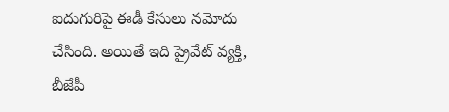ఐదుగురిపై ఈడీ కేసులు నమోదు చేసింది. అయితే ఇది ప్రైవేట్ వ్యక్తి, బీజేపీ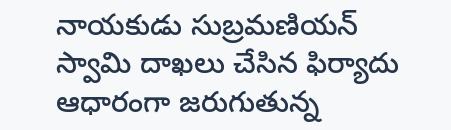నాయకుడు సుబ్రమణియన్ స్వామి దాఖలు చేసిన ఫిర్యాదు ఆధారంగా జరుగుతున్న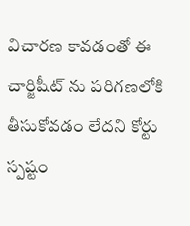విచారణ కావడంతో ఈ చార్జిషీట్ ను పరిగణలోకి తీసుకోవడం లేదని కోర్టు స్పష్టం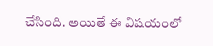చేసింది. అయితే ఈ విషయంలో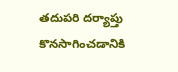తదుపరి దర్యాప్తు కొనసాగించడానికి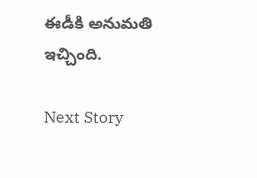ఈడీకి అనుమతి ఇచ్చింది.

Next Story